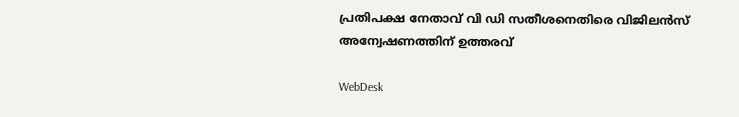പ്രതിപക്ഷ നേതാവ് വി ഡി സതീശനെതിരെ വിജിലന്‍സ് അന്വേഷണത്തിന് ഉത്തരവ്

WebDesk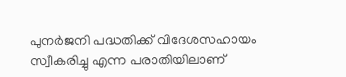പുനര്‍ജനി പദ്ധതിക്ക് വിദേശസഹായം സ്വീകരിച്ചു എന്ന പരാതിയിലാണ്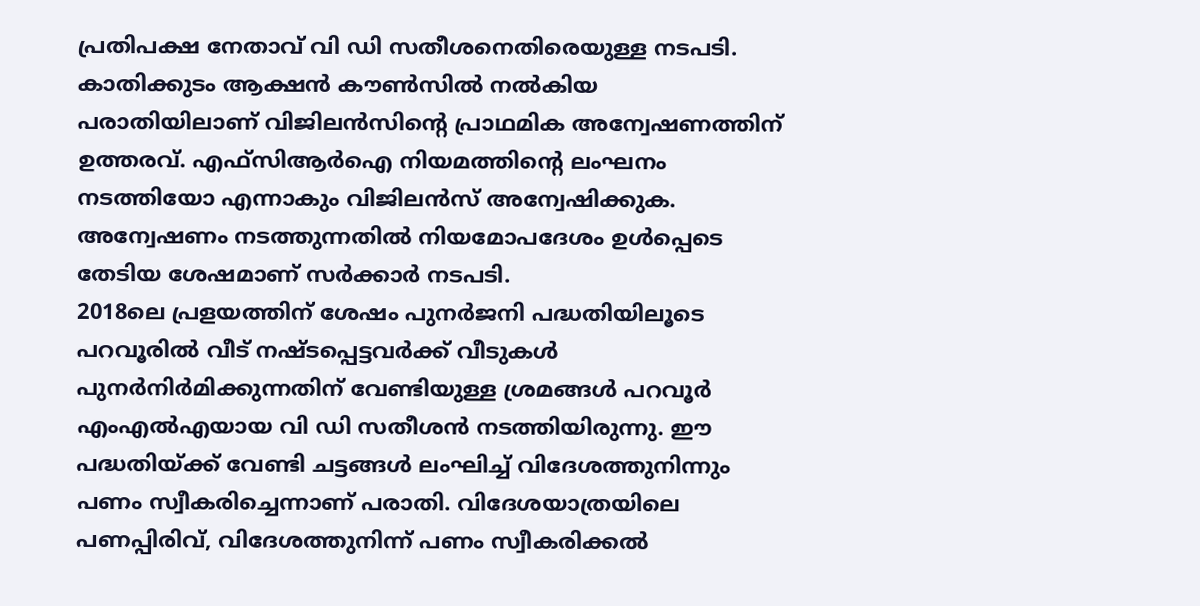പ്രതിപക്ഷ നേതാവ് വി ഡി സതീശനെതിരെയുള്ള നടപടി. കാതിക്കുടം ആക്ഷന്‍ കൗണ്‍സില്‍ നല്‍കിയ പരാതിയിലാണ് വിജിലന്‍സിന്റെ പ്രാഥമിക അന്വേഷണത്തിന് ഉത്തരവ്. എഫ്‌സിആര്‍ഐ നിയമത്തിന്റെ ലംഘനം നടത്തിയോ എന്നാകും വിജിലന്‍സ് അന്വേഷിക്കുക. അന്വേഷണം നടത്തുന്നതില്‍ നിയമോപദേശം ഉള്‍പ്പെടെ തേടിയ ശേഷമാണ് സര്‍ക്കാര്‍ നടപടി.
2018ലെ പ്രളയത്തിന് ശേഷം പുനര്‍ജനി പദ്ധതിയിലൂടെ പറവൂരില്‍ വീട് നഷ്ടപ്പെട്ടവര്‍ക്ക് വീടുകള്‍ പുനര്‍നിര്‍മിക്കുന്നതിന് വേണ്ടിയുള്ള ശ്രമങ്ങള്‍ പറവൂര്‍ എംഎല്‍എയായ വി ഡി സതീശന്‍ നടത്തിയിരുന്നു. ഈ പദ്ധതിയ്ക്ക് വേണ്ടി ചട്ടങ്ങള്‍ ലംഘിച്ച് വിദേശത്തുനിന്നും പണം സ്വീകരിച്ചെന്നാണ് പരാതി. വിദേശയാത്രയിലെ പണപ്പിരിവ്, വിദേശത്തുനിന്ന് പണം സ്വീകരിക്കല്‍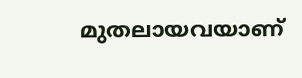മുതലായവയാണ്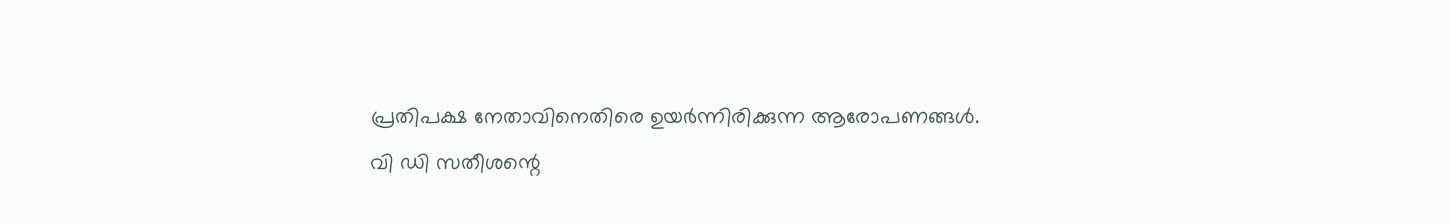പ്രതിപക്ഷ നേതാവിനെതിരെ ഉയര്‍ന്നിരിക്കുന്ന ആരോപണങ്ങള്‍.
വി ഡി സതീശന്റെ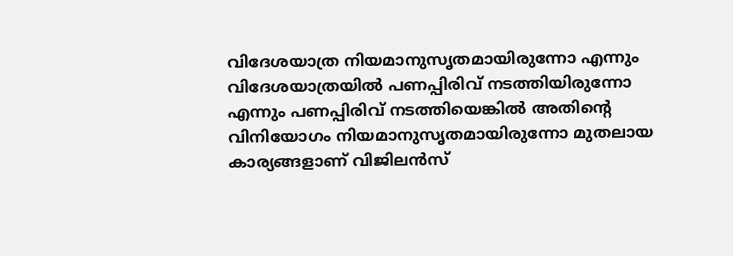വിദേശയാത്ര നിയമാനുസൃതമായിരുന്നോ എന്നും വിദേശയാത്രയില്‍ പണപ്പിരിവ് നടത്തിയിരുന്നോ എന്നും പണപ്പിരിവ് നടത്തിയെങ്കില്‍ അതിന്റെ വിനിയോഗം നിയമാനുസൃതമായിരുന്നോ മുതലായ കാര്യങ്ങളാണ് വിജിലന്‍സ്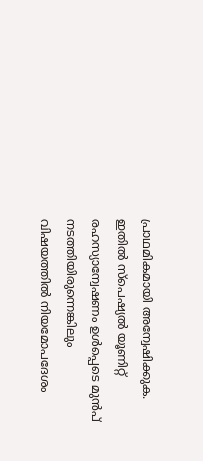പ്രാഥമികമായി അന്വേഷിക്കുക. ഇതില്‍ സ്‌പെഷ്യല്‍ യൂണിറ്റ് രഹസ്യാന്വേഷണം ഉള്‍പ്പെടെ മുന്‍പ് നടത്തിയിരുന്നെങ്കിലും വിഷയത്തില്‍ നിയമോപദേശം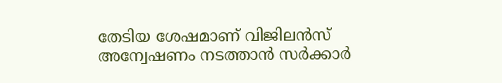തേടിയ ശേഷമാണ് വിജിലന്‍സ് അന്വേഷണം നടത്താന്‍ സര്‍ക്കാര്‍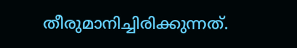തീരുമാനിച്ചിരിക്കുന്നത്.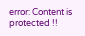error: Content is protected !!